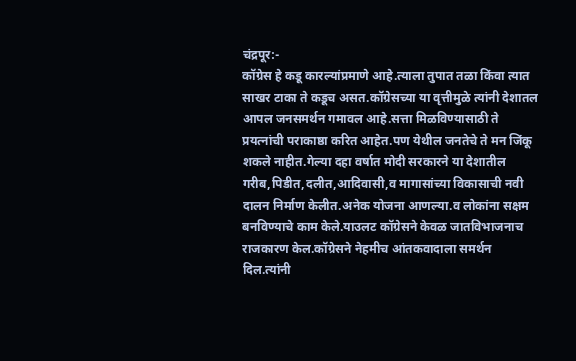चंद्रपूर:-
कॉग्रेस हे कडू कारल्यांप्रमाणे आहे.त्याला तुपात तळा किंवा त्यात साखर टाका ते कडूच असत.कॉग्रेसच्या या वृत्तीमुळे त्यांनी देशातल आपल जनसमर्थन गमावल आहे.सत्ता मिळविण्यासाठी ते प्रयत्नांची पराकाष्ठा करित आहेत.पण येथील जनतेचे ते मन जिंकू शकले नाहीत.गेल्या दहा वर्षात मोदी सरकारने या देशातील गरीब,पिडीत,दलीत,आदिवासी,व मागासांच्या विकासाची नवी दालन निर्माण केलीत.अनेक योजना आणल्या.व लोकांना सक्षम बनविण्याचे काम केले.याउलट कॉग्रेसने केवळ जातविभाजनाच राजकारण केल.कॉग्रेसने नेहमीच आंतकवादाला समर्थन दिल.त्यांनी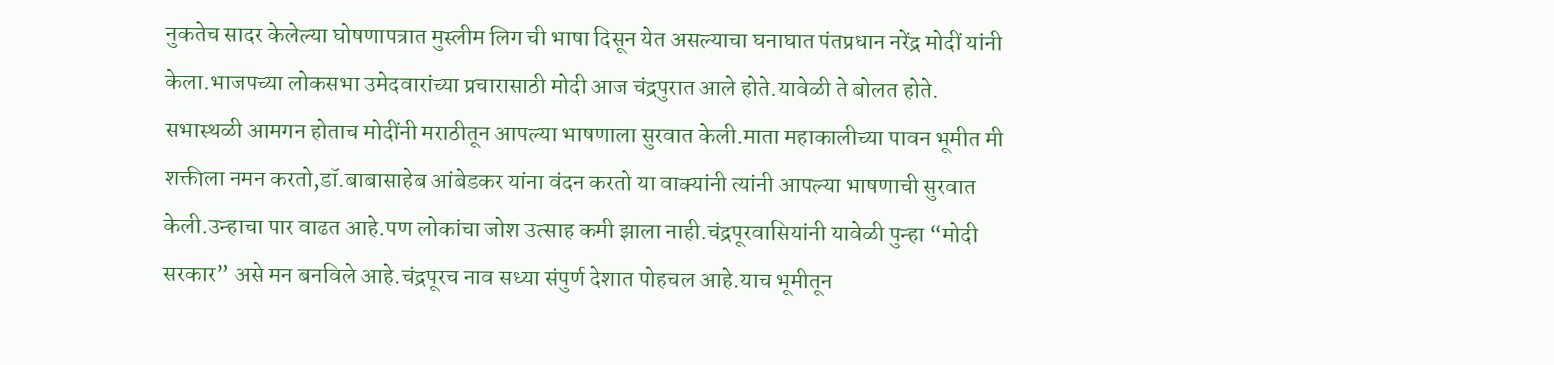नुकतेच सादर केलेल्या घोषणापत्रात मुस्लीम लिग ची भाषा दिसून येत असल्याचा घनाघात पंतप्रधान नरेंद्र मोदीं यांनी केला.भाजपच्या लोकसभा उमेदवारांच्या प्रचारासाठी मोदी आज चंद्रपुरात आले होते.यावेळी ते बोलत होते.
सभास्थळी आमगन होताच मोदींनी मराठीतून आपल्या भाषणाला सुरवात केली.माता महाकालीच्या पावन भूमीत मी शक्तीला नमन करतो,डॉ.बाबासाहेब आंबेडकर यांना वंदन करतो या वाक्यांनी त्यांनी आपल्या भाषणाची सुरवात केली.उन्हाचा पार वाढत आहे.पण लोकांचा जोश उत्साह कमी झाला नाही.चंद्रपूरवासियांनी यावेळी पुन्हा “मोदी सरकार” असे मन बनविले आहे.चंद्रपूरच नाव सध्या संपुर्ण देशात पोहचल आहे.याच भूमीतून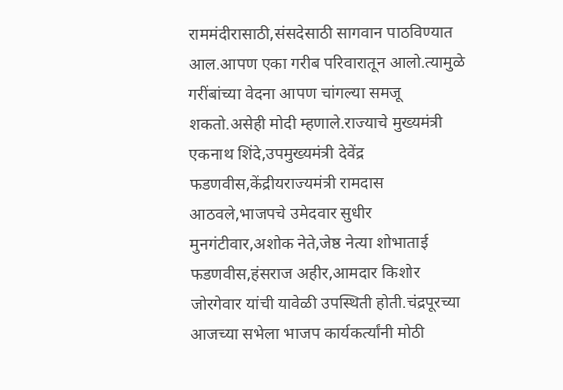राममंदीरासाठी,संसदेसाठी सागवान पाठविण्यात आल.आपण एका गरीब परिवारातून आलो.त्यामुळे गरींबांच्या वेदना आपण चांगल्या समजू शकतो.असेही मोदी म्हणाले.राज्याचे मुख्यमंत्री एकनाथ शिंदे,उपमुख्यमंत्री देवेंद्र फडणवीस,केंद्रीयराज्यमंत्री रामदास आठवले,भाजपचे उमेदवार सुधीर मुनगंटीवार,अशोक नेते,जेष्ठ नेत्या शोभाताई फडणवीस,हंसराज अहीर,आमदार किशोर जोरगेवार यांची यावेळी उपस्थिती होती.चंद्रपूरच्या आजच्या सभेला भाजप कार्यकर्त्यांनी मोठी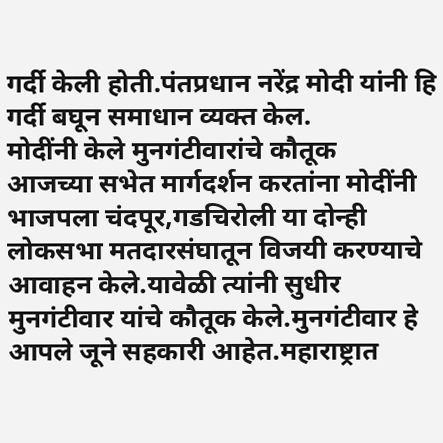गर्दी केली होती.पंतप्रधान नरेंद्र मोदी यांनी हि गर्दी बघून समाधान व्यक्त केल.
मोदींनी केले मुनगंटीवारांचे कौतूक
आजच्या सभेत मार्गदर्शन करतांना मोदींनी भाजपला चंदपूर,गडचिरोली या दोन्ही लोकसभा मतदारसंघातून विजयी करण्याचे आवाहन केले.यावेळी त्यांनी सुधीर मुनगंटीवार यांचे कौतूक केले.मुनगंटीवार हे आपले जूने सहकारी आहेत.महाराष्ट्रात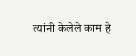त्यांनी केलेले काम हे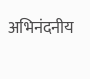अभिनंदनीय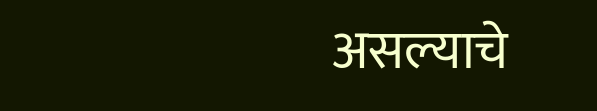असल्याचे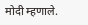मोदी म्हणाले.